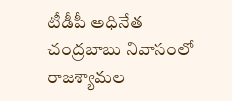టీడీపీ అధినేత చంద్రబాబు నివాసంలో రాజశ్యామల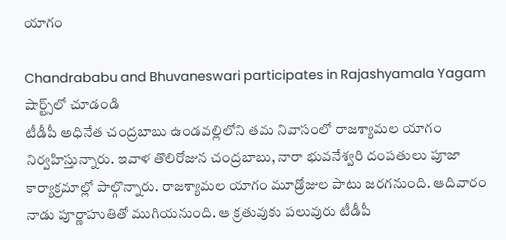యాగం

Chandrababu and Bhuvaneswari participates in Rajashyamala Yagam
షార్ట్స్‌లో చూడండి
టీడీపీ అధినేత చంద్రబాబు ఉండవల్లిలోని తమ నివాసంలో రాజశ్యామల యాగం నిర్వహిస్తున్నారు. ఇవాళ తొలిరోజున చంద్రబాబు, నారా భువనేశ్వరి దంపతులు పూజా కార్యాక్రమాల్లో పాల్గొన్నారు. రాజశ్యామల యాగం మూడ్రోజుల పాటు జరగనుంది. ఆదివారం నాడు పూర్ణాహుతితో ముగియనుంది. ఆ క్రతువుకు పలువురు టీడీపీ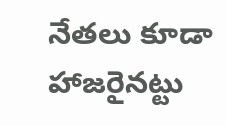నేతలు కూడా హాజరైనట్టు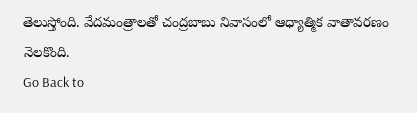తెలుస్తోంది. వేదమంత్రాలతో చంద్రబాబు నివాసంలో ఆధ్యాత్మిక వాతావరణం నెలకొంది.
Go Back to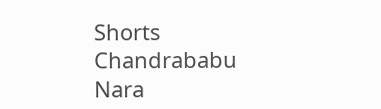Shorts
Chandrababu
Nara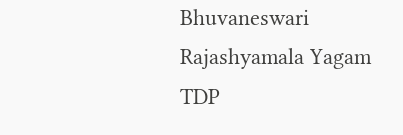Bhuvaneswari
Rajashyamala Yagam
TDP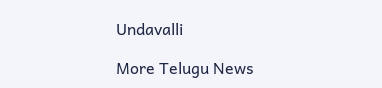Undavalli

More Telugu News